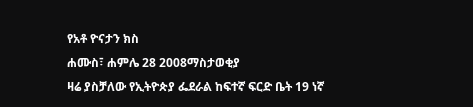የአቶ ዮናታን ክስ
ሐሙስ፣ ሐምሌ 28 2008ማስታወቂያ
ዛሬ ያስቻለው የኢትዮጵያ ፌደራል ከፍተኛ ፍርድ ቤት 19 ነኛ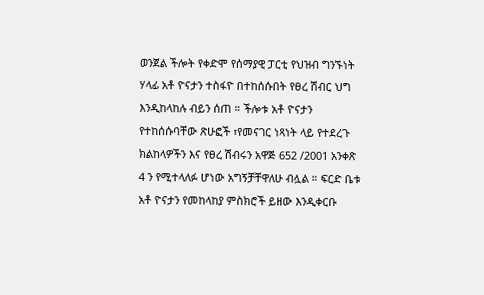ወንጀል ችሎት የቀድሞ የሰማያዊ ፓርቲ የህዝብ ግንኙነት ሃላፊ አቶ ዮናታን ተስፋዮ በተከሰሱበት የፀረ ሽብር ህግ እንዲከላከሉ ብይን ሰጠ ። ችሎቱ አቶ ዮናታን የተከሰሱባቸው ጽሁፎች ፣የመናገር ነጻነት ላይ የተደረጉ ክልከላዎችን እና የፀረ ሽብሩን አዋጅ 652 /2001 አንቀጽ 4 ን የሚተላለፉ ሆነው አግኝቻቸዋለሁ ብሏል ። ፍርድ ቤቱ አቶ ዮናታን የመከላከያ ምስክሮች ይዘው እንዲቀርቡ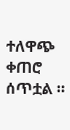ተለዋጭ ቀጠሮ ሰጥቷል ።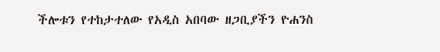ችሎቱን የተከታተለው የአዲስ አበባው ዘጋቢያችን ዮሐንስ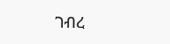ገብረ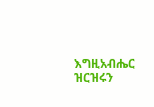እግዚአብሔር ዝርዝሩን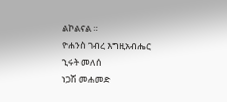ልኮልናል ።
ዮሐንስ ገብረ እግዚአብሔር
ኂሩት መለሰ
ነጋሽ መሐመድ